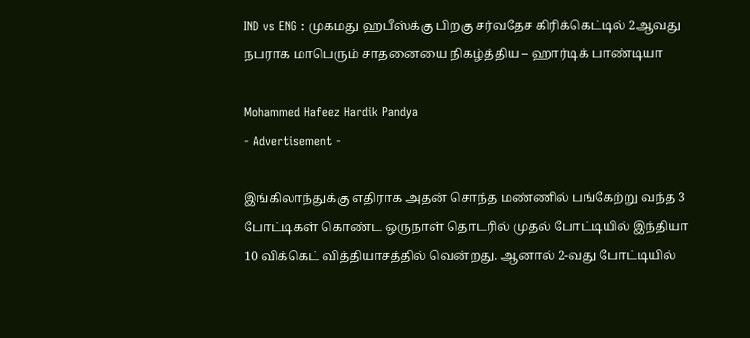IND vs ENG : முகமது ஹபீஸ்க்கு பிறகு சர்வதேச கிரிக்கெட்டில் 2ஆவது நபராக மாபெரும் சாதனையை நிகழ்த்திய – ஹார்டிக் பாண்டியா

Mohammed Hafeez Hardik Pandya
- Advertisement -

இங்கிலாந்துக்கு எதிராக அதன் சொந்த மண்ணில் பங்கேற்று வந்த 3 போட்டிகள் கொண்ட ஒருநாள் தொடரில் முதல் போட்டியில் இந்தியா 10 விக்கெட் வித்தியாசத்தில் வென்றது. ஆனால் 2-வது போட்டியில்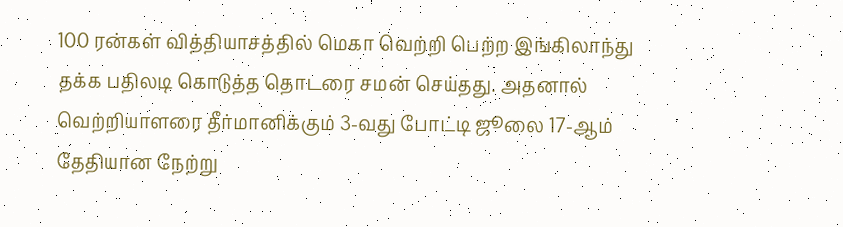100 ரன்கள் வித்தியாசத்தில் மெகா வெற்றி பெற்ற இங்கிலாந்து தக்க பதிலடி கொடுத்த தொடரை சமன் செய்தது. அதனால் வெற்றியாளரை தீர்மானிக்கும் 3-வது போட்டி ஜூலை 17-ஆம் தேதியான நேற்று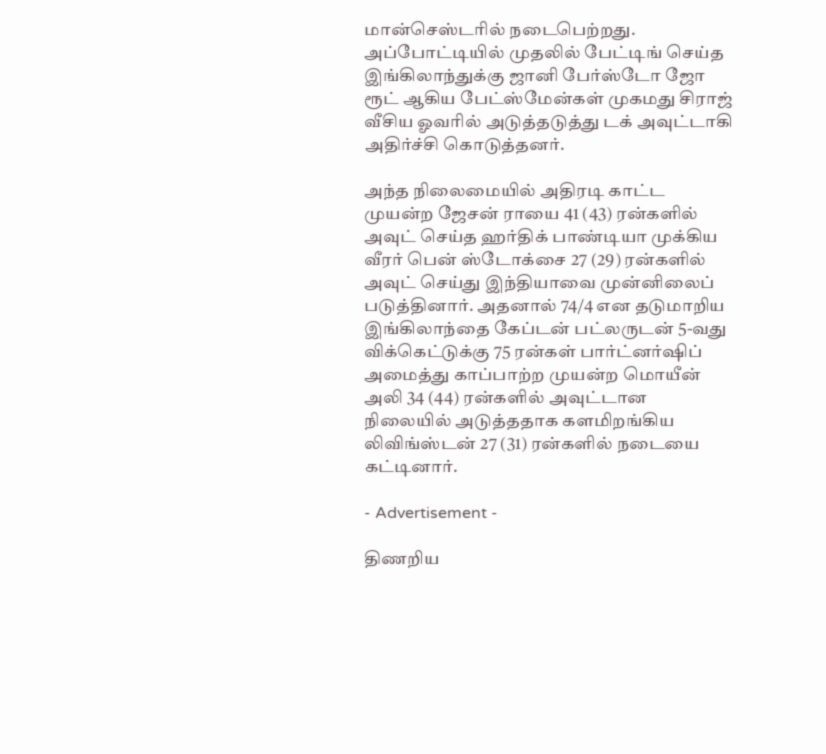மான்செஸ்டரில் நடைபெற்றது. அப்போட்டியில் முதலில் பேட்டிங் செய்த இங்கிலாந்துக்கு ஜானி பேர்ஸ்டோ ஜோ ரூட் ஆகிய பேட்ஸ்மேன்கள் முகமது சிராஜ் வீசிய ஓவரில் அடுத்தடுத்து டக் அவுட்டாகி அதிர்ச்சி கொடுத்தனர்.

அந்த நிலைமையில் அதிரடி காட்ட முயன்ற ஜேசன் ராயை 41 (43) ரன்களில் அவுட் செய்த ஹர்திக் பாண்டியா முக்கிய வீரர் பென் ஸ்டோக்சை 27 (29) ரன்களில் அவுட் செய்து இந்தியாவை முன்னிலைப் படுத்தினார். அதனால் 74/4 என தடுமாறிய இங்கிலாந்தை கேப்டன் பட்லருடன் 5-வது விக்கெட்டுக்கு 75 ரன்கள் பார்ட்னர்ஷிப் அமைத்து காப்பாற்ற முயன்ற மொயீன் அலி 34 (44) ரன்களில் அவுட்டான நிலையில் அடுத்ததாக களமிறங்கிய லிவிங்ஸ்டன் 27 (31) ரன்களில் நடையை கட்டினார்.

- Advertisement -

திணறிய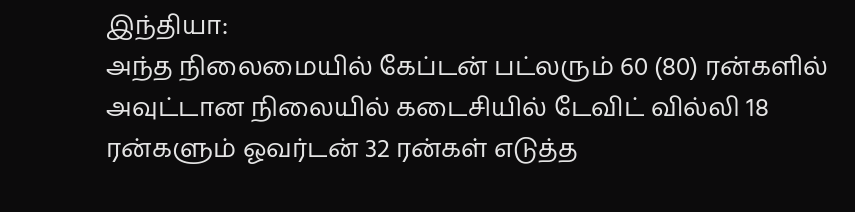இந்தியா:
அந்த நிலைமையில் கேப்டன் பட்லரும் 60 (80) ரன்களில் அவுட்டான நிலையில் கடைசியில் டேவிட் வில்லி 18 ரன்களும் ஓவர்டன் 32 ரன்கள் எடுத்த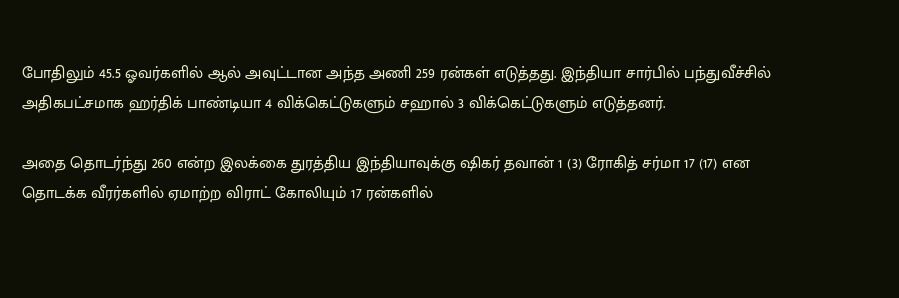போதிலும் 45.5 ஓவர்களில் ஆல் அவுட்டான அந்த அணி 259 ரன்கள் எடுத்தது. இந்தியா சார்பில் பந்துவீச்சில் அதிகபட்சமாக ஹர்திக் பாண்டியா 4 விக்கெட்டுகளும் சஹால் 3 விக்கெட்டுகளும் எடுத்தனர்.

அதை தொடர்ந்து 260 என்ற இலக்கை துரத்திய இந்தியாவுக்கு ஷிகர் தவான் 1 (3) ரோகித் சர்மா 17 (17) என தொடக்க வீரர்களில் ஏமாற்ற விராட் கோலியும் 17 ரன்களில்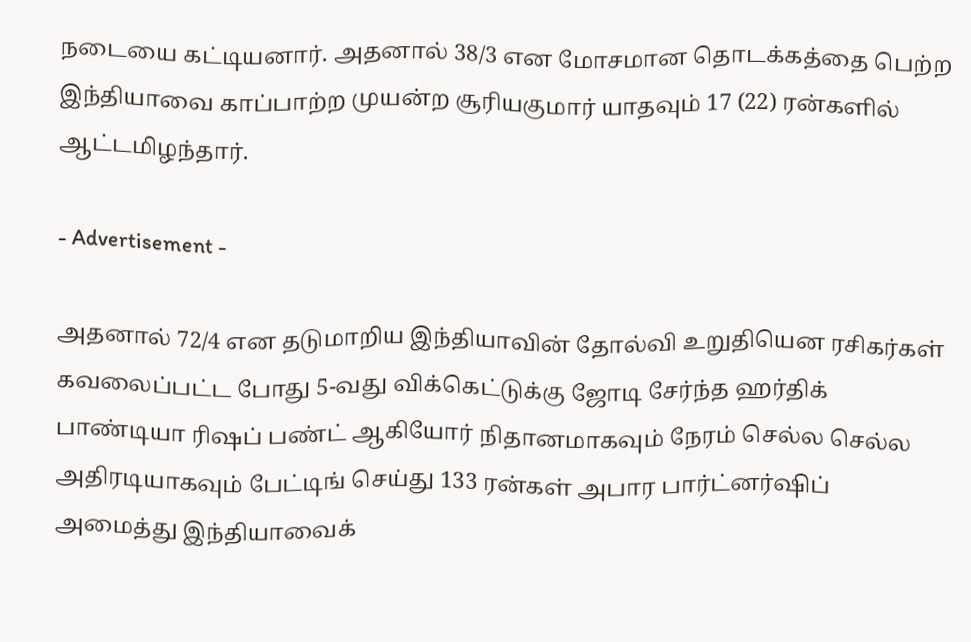நடையை கட்டியனார். அதனால் 38/3 என மோசமான தொடக்கத்தை பெற்ற இந்தியாவை காப்பாற்ற முயன்ற சூரியகுமார் யாதவும் 17 (22) ரன்களில் ஆட்டமிழந்தார்.

- Advertisement -

அதனால் 72/4 என தடுமாறிய இந்தியாவின் தோல்வி உறுதியென ரசிகர்கள் கவலைப்பட்ட போது 5-வது விக்கெட்டுக்கு ஜோடி சேர்ந்த ஹர்திக் பாண்டியா ரிஷப் பண்ட் ஆகியோர் நிதானமாகவும் நேரம் செல்ல செல்ல அதிரடியாகவும் பேட்டிங் செய்து 133 ரன்கள் அபார பார்ட்னர்ஷிப் அமைத்து இந்தியாவைக்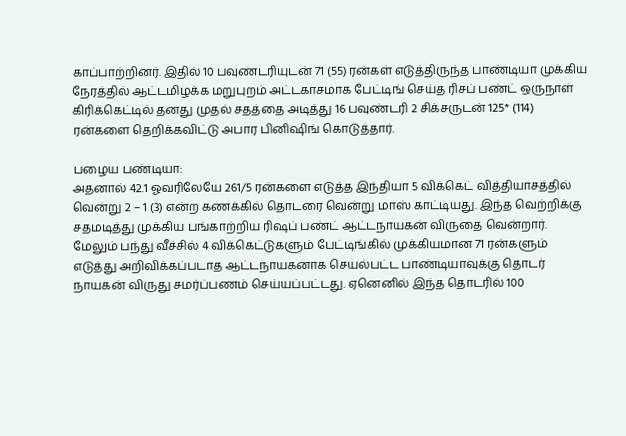காப்பாற்றினர். இதில் 10 பவுண்டரியுடன் 71 (55) ரன்கள் எடுத்திருந்த பாண்டியா முக்கிய நேரத்தில் ஆட்டமிழக்க மறுபுறம் அட்டகாசமாக பேட்டிங் செய்த ரிசப் பண்ட் ஒருநாள் கிரிக்கெட்டில் தனது முதல் சதத்தை அடித்து 16 பவுண்டரி 2 சிக்சருடன் 125* (114) ரன்களை தெறிக்கவிட்டு அபார பினிஷிங் கொடுத்தார்.

பழைய பண்டியா:
அதனால் 42.1 ஓவரிலேயே 261/5 ரன்களை எடுத்த இந்தியா 5 விக்கெட் வித்தியாசத்தில் வென்று 2 – 1 (3) என்ற கணக்கில் தொடரை வென்று மாஸ் காட்டியது. இந்த வெற்றிக்கு சதமடித்து முக்கிய பங்காற்றிய ரிஷப் பண்ட் ஆட்டநாயகன் விருதை வென்றார். மேலும் பந்து வீச்சில் 4 விக்கெட்டுகளும் பேட்டிங்கில் முக்கியமான 71 ரன்களும் எடுத்து அறிவிக்கப்படாத ஆட்டநாயகனாக செயல்பட்ட பாண்டியாவுக்கு தொடர் நாயகன் விருது சமர்ப்பணம் செய்யப்பட்டது. ஏனெனில் இந்த தொடரில் 100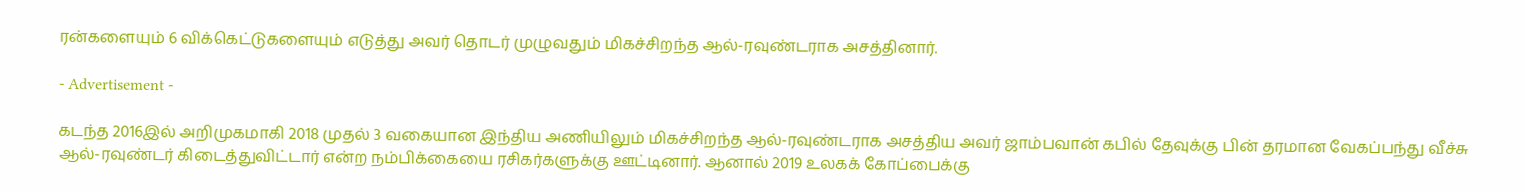ரன்களையும் 6 விக்கெட்டுகளையும் எடுத்து அவர் தொடர் முழுவதும் மிகச்சிறந்த ஆல்-ரவுண்டராக அசத்தினார்.

- Advertisement -

கடந்த 2016இல் அறிமுகமாகி 2018 முதல் 3 வகையான இந்திய அணியிலும் மிகச்சிறந்த ஆல்-ரவுண்டராக அசத்திய அவர் ஜாம்பவான் கபில் தேவுக்கு பின் தரமான வேகப்பந்து வீச்சு ஆல்-ரவுண்டர் கிடைத்துவிட்டார் என்ற நம்பிக்கையை ரசிகர்களுக்கு ஊட்டினார். ஆனால் 2019 உலகக் கோப்பைக்கு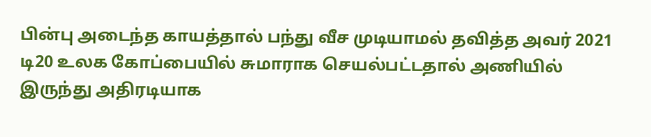பின்பு அடைந்த காயத்தால் பந்து வீச முடியாமல் தவித்த அவர் 2021 டி20 உலக கோப்பையில் சுமாராக செயல்பட்டதால் அணியில் இருந்து அதிரடியாக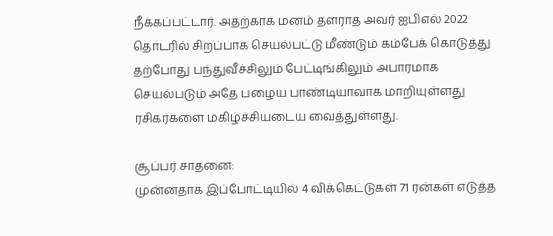நீக்கப்பட்டார். அதற்காக மனம் தளராத அவர் ஐபிஎல் 2022 தொடரில் சிறப்பாக செயல்பட்டு மீண்டும் கம்பேக் கொடுத்து தற்போது பந்துவீச்சிலும் பேட்டிங்கிலும் அபாரமாக செயல்படும் அதே பழைய பாண்டியாவாக மாறியுள்ளது ரசிகர்களை மகிழ்ச்சியடைய வைத்துள்ளது.

சூப்பர் சாதனை:
முன்னதாக இப்போட்டியில் 4 விக்கெட்டுகள் 71 ரன்கள் எடுத்த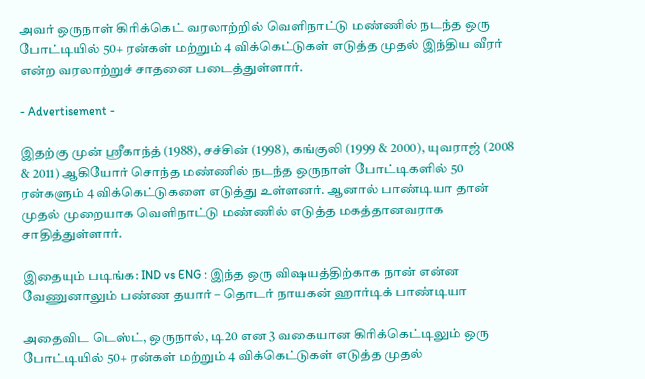அவர் ஒருநாள் கிரிக்கெட் வரலாற்றில் வெளிநாட்டு மண்ணில் நடந்த ஒரு போட்டியில் 50+ ரன்கள் மற்றும் 4 விக்கெட்டுகள் எடுத்த முதல் இந்திய வீரர் என்ற வரலாற்றுச் சாதனை படைத்துள்ளார்.

- Advertisement -

இதற்கு முன் ஸ்ரீகாந்த் (1988), சச்சின் (1998), கங்குலி (1999 & 2000), யுவராஜ் (2008 & 2011) ஆகியோர் சொந்த மண்ணில் நடந்த ஒருநாள் போட்டிகளில் 50 ரன்களும் 4 விக்கெட்டுகளை எடுத்து உள்ளனர். ஆனால் பாண்டியா தான் முதல் முறையாக வெளிநாட்டு மண்ணில் எடுத்த மகத்தானவராக சாதித்துள்ளார்.

இதையும் படிங்க: IND vs ENG : இந்த ஒரு விஷயத்திற்காக நான் என்ன வேணுனாலும் பண்ண தயார் – தொடர் நாயகன் ஹார்டிக் பாண்டியா

அதைவிட டெஸ்ட், ஒருநால், டி20 என 3 வகையான கிரிக்கெட்டிலும் ஒரு போட்டியில் 50+ ரன்கள் மற்றும் 4 விக்கெட்டுகள் எடுத்த முதல்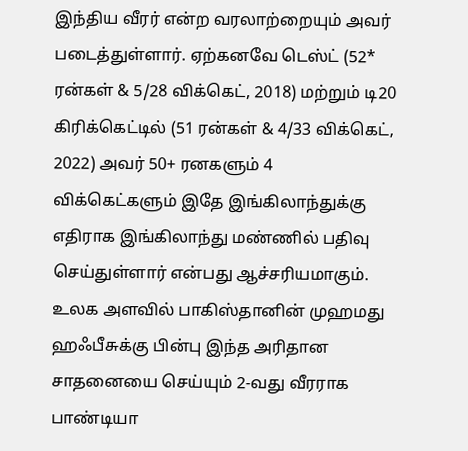இந்திய வீரர் என்ற வரலாற்றையும் அவர் படைத்துள்ளார். ஏற்கனவே டெஸ்ட் (52* ரன்கள் & 5/28 விக்கெட், 2018) மற்றும் டி20 கிரிக்கெட்டில் (51 ரன்கள் & 4/33 விக்கெட், 2022) அவர் 50+ ரனகளும் 4 விக்கெட்களும் இதே இங்கிலாந்துக்கு எதிராக இங்கிலாந்து மண்ணில் பதிவு செய்துள்ளார் என்பது ஆச்சரியமாகும். உலக அளவில் பாகிஸ்தானின் முஹமது ஹஃபீசுக்கு பின்பு இந்த அரிதான சாதனையை செய்யும் 2-வது வீரராக பாண்டியா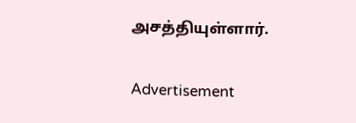அசத்தியுள்ளார்.

Advertisement